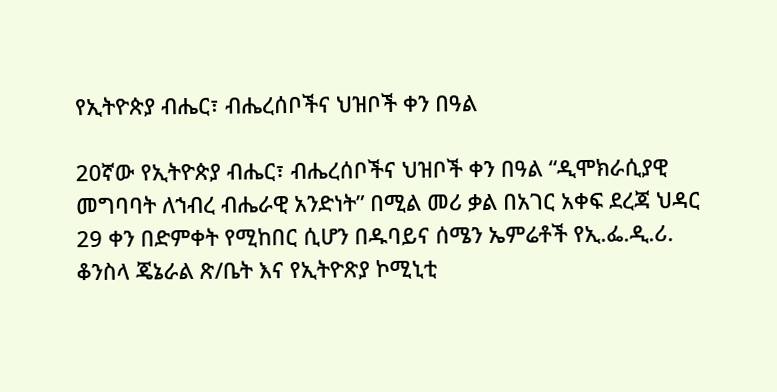የኢትዮጵያ ብሔር፣ ብሔረሰቦችና ህዝቦች ቀን በዓል

20ኛው የኢትዮጵያ ብሔር፣ ብሔረሰቦችና ህዝቦች ቀን በዓል “ዲሞክራሲያዊ መግባባት ለኀብረ ብሔራዊ አንድነት” በሚል መሪ ቃል በአገር አቀፍ ደረጃ ህዳር 29 ቀን በድምቀት የሚከበር ሲሆን በዱባይና ሰሜን ኤምሬቶች የኢ.ፌ.ዲ.ሪ. ቆንስላ ጄኔራል ጽ/ቤት እና የኢትዮጽያ ኮሚኒቲ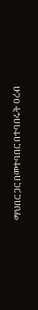ማህበር ጋር በመተባበር በተባበሩት ዐረብ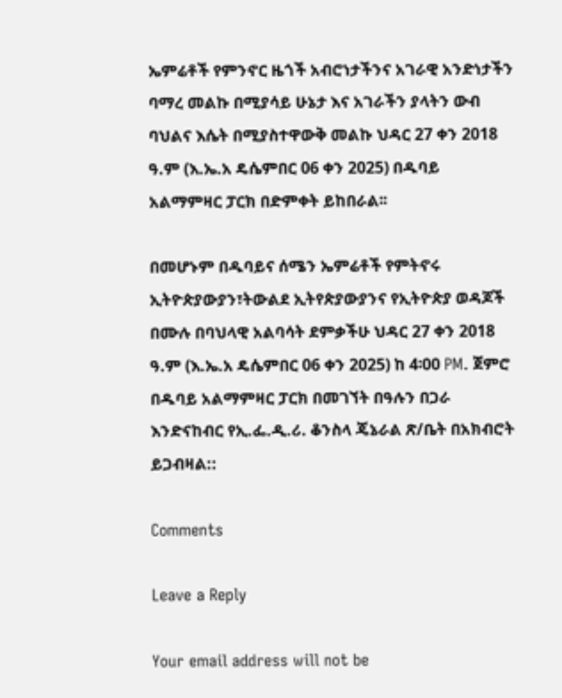ኤምሬቶች የምንኖር ዜጎች አብሮነታችንና አገራዊ አንድነታችን ባማረ መልኩ በሚያሳይ ሁኔታ እና አገራችን ያላትን ውብ ባህልና እሴት በሚያስተዋውቅ መልኩ ህዳር 27 ቀን 2018 ዓ.ም (እ.ኤ.አ ዴሴምበር 06 ቀን 2025) በዱባይ አልማምዛር ፓርክ በድምቀት ይከበራል፡፡

በመሆኑም በዱባይና ሰሜን ኤምሬቶች የምትኖሩ ኢትዮጵያውያን፣ትውልደ ኢትየጵያውያንና የኢትዮጵያ ወዳጆች በሙሉ በባህላዊ አልባሳት ደምቃችሁ ህዳር 27 ቀን 2018 ዓ.ም (እ.ኤ.አ ዴሴምበር 06 ቀን 2025) ከ 4፡00 PM. ጀምሮ በዱባይ አልማምዛር ፓርክ በመገኘት በዓሉን በጋራ እንድናከብር የኢ.ፌ.ዲ.ሪ. ቆንስላ ጄኔራል ጽ/ቤት በአክብሮት ይጋብዛል::

Comments

Leave a Reply

Your email address will not be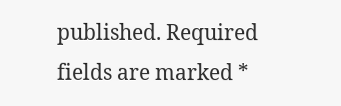published. Required fields are marked *